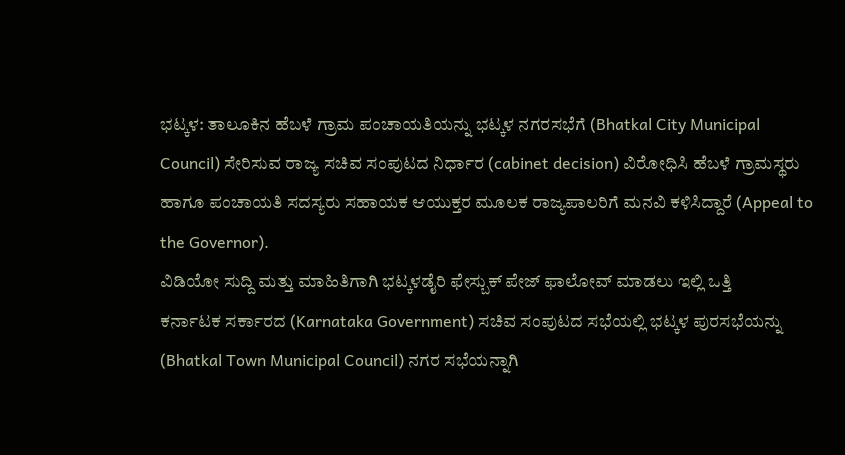ಭಟ್ಕಳ: ತಾಲೂಕಿನ ಹೆಬಳೆ ಗ್ರಾಮ ಪಂಚಾಯತಿಯನ್ನು ಭಟ್ಕಳ ನಗರಸಭೆಗೆ (Bhatkal City Municipal Council) ಸೇರಿಸುವ ರಾಜ್ಯ ಸಚಿವ ಸಂಪುಟದ ನಿರ್ಧಾರ (cabinet decision) ವಿರೋಧಿಸಿ ಹೆಬಳೆ ಗ್ರಾಮಸ್ಥರು ಹಾಗೂ ಪಂಚಾಯತಿ ಸದಸ್ಯರು ಸಹಾಯಕ ಆಯುಕ್ತರ ಮೂಲಕ ರಾಜ್ಯಪಾಲರಿಗೆ ಮನವಿ ಕಳಿಸಿದ್ದಾರೆ (Appeal to the Governor).
ವಿಡಿಯೋ ಸುದ್ದಿ ಮತ್ತು ಮಾಹಿತಿಗಾಗಿ ಭಟ್ಕಳಡೈರಿ ಫೇಸ್ಬುಕ್ ಪೇಜ್ ಫಾಲೋವ್ ಮಾಡಲು ಇಲ್ಲಿ ಒತ್ತಿ
ಕರ್ನಾಟಕ ಸರ್ಕಾರದ (Karnataka Government) ಸಚಿವ ಸಂಪುಟದ ಸಭೆಯಲ್ಲಿ ಭಟ್ಕಳ ಪುರಸಭೆಯನ್ನು (Bhatkal Town Municipal Council) ನಗರ ಸಭೆಯನ್ನಾಗಿ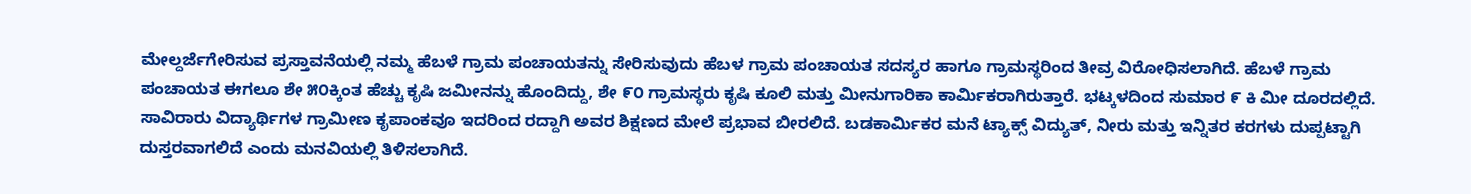ಮೇಲ್ದರ್ಜೆಗೇರಿಸುವ ಪ್ರಸ್ತಾವನೆಯಲ್ಲಿ ನಮ್ಮ ಹೆಬಳೆ ಗ್ರಾಮ ಪಂಚಾಯತನ್ನು ಸೇರಿಸುವುದು ಹೆಬಳ ಗ್ರಾಮ ಪಂಚಾಯತ ಸದಸ್ಯರ ಹಾಗೂ ಗ್ರಾಮಸ್ಥರಿಂದ ತೀವ್ರ ವಿರೋಧಿಸಲಾಗಿದೆ. ಹೆಬಳೆ ಗ್ರಾಮ ಪಂಚಾಯತ ಈಗಲೂ ಶೇ ೫೦ಕ್ಕಿಂತ ಹೆಚ್ಚು ಕೃಷಿ ಜಮೀನನ್ನು ಹೊಂದಿದ್ದು, ಶೇ ೯೦ ಗ್ರಾಮಸ್ಥರು ಕೃಷಿ ಕೂಲಿ ಮತ್ತು ಮೀನುಗಾರಿಕಾ ಕಾರ್ಮಿಕರಾಗಿರುತ್ತಾರೆ. ಭಟ್ಕಳದಿಂದ ಸುಮಾರ ೯ ಕಿ ಮೀ ದೂರದಲ್ಲಿದೆ. ಸಾವಿರಾರು ವಿದ್ಯಾರ್ಥಿಗಳ ಗ್ರಾಮೀಣ ಕೃಪಾಂಕವೂ ಇದರಿಂದ ರದ್ದಾಗಿ ಅವರ ಶಿಕ್ಷಣದ ಮೇಲೆ ಪ್ರಭಾವ ಬೀರಲಿದೆ. ಬಡಕಾರ್ಮಿಕರ ಮನೆ ಟ್ಯಾಕ್ಸ್ ವಿದ್ಯುತ್, ನೀರು ಮತ್ತು ಇನ್ನಿತರ ಕರಗಳು ದುಪ್ಪಟ್ಟಾಗಿ ದುಸ್ತರವಾಗಲಿದೆ ಎಂದು ಮನವಿಯಲ್ಲಿ ತಿಳಿಸಲಾಗಿದೆ.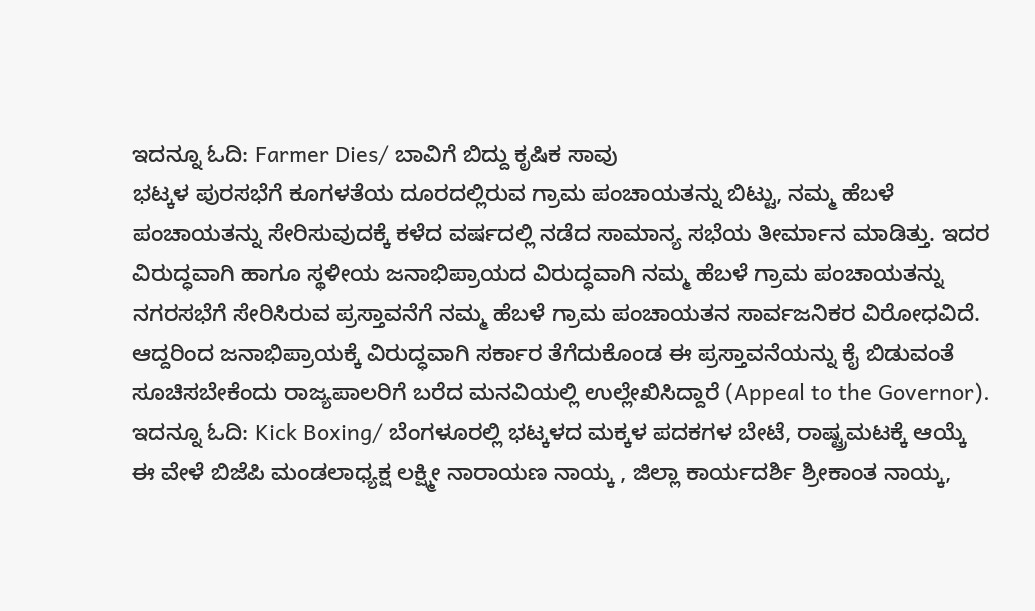ಇದನ್ನೂ ಓದಿ: Farmer Dies/ ಬಾವಿಗೆ ಬಿದ್ದು ಕೃಷಿಕ ಸಾವು
ಭಟ್ಕಳ ಪುರಸಭೆಗೆ ಕೂಗಳತೆಯ ದೂರದಲ್ಲಿರುವ ಗ್ರಾಮ ಪಂಚಾಯತನ್ನು ಬಿಟ್ಟು, ನಮ್ಮ ಹೆಬಳೆ ಪಂಚಾಯತನ್ನು ಸೇರಿಸುವುದಕ್ಕೆ ಕಳೆದ ವರ್ಷದಲ್ಲಿ ನಡೆದ ಸಾಮಾನ್ಯ ಸಭೆಯ ತೀರ್ಮಾನ ಮಾಡಿತ್ತು. ಇದರ ವಿರುದ್ಧವಾಗಿ ಹಾಗೂ ಸ್ಥಳೀಯ ಜನಾಭಿಪ್ರಾಯದ ವಿರುದ್ಧವಾಗಿ ನಮ್ಮ ಹೆಬಳೆ ಗ್ರಾಮ ಪಂಚಾಯತನ್ನು ನಗರಸಭೆಗೆ ಸೇರಿಸಿರುವ ಪ್ರಸ್ತಾವನೆಗೆ ನಮ್ಮ ಹೆಬಳೆ ಗ್ರಾಮ ಪಂಚಾಯತನ ಸಾರ್ವಜನಿಕರ ವಿರೋಧವಿದೆ. ಆದ್ದರಿಂದ ಜನಾಭಿಪ್ರಾಯಕ್ಕೆ ವಿರುದ್ಧವಾಗಿ ಸರ್ಕಾರ ತೆಗೆದುಕೊಂಡ ಈ ಪ್ರಸ್ತಾವನೆಯನ್ನು ಕೈ ಬಿಡುವಂತೆ ಸೂಚಿಸಬೇಕೆಂದು ರಾಜ್ಯಪಾಲರಿಗೆ ಬರೆದ ಮನವಿಯಲ್ಲಿ ಉಲ್ಲೇಖಿಸಿದ್ದಾರೆ (Appeal to the Governor).
ಇದನ್ನೂ ಓದಿ: Kick Boxing/ ಬೆಂಗಳೂರಲ್ಲಿ ಭಟ್ಕಳದ ಮಕ್ಕಳ ಪದಕಗಳ ಬೇಟೆ, ರಾಷ್ಟ್ರಮಟಕ್ಕೆ ಆಯ್ಕೆ
ಈ ವೇಳೆ ಬಿಜೆಪಿ ಮಂಡಲಾಧ್ಯಕ್ಷ ಲಕ್ಷ್ಮೀ ನಾರಾಯಣ ನಾಯ್ಕ , ಜಿಲ್ಲಾ ಕಾರ್ಯದರ್ಶಿ ಶ್ರೀಕಾಂತ ನಾಯ್ಕ,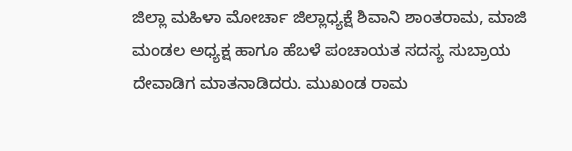ಜಿಲ್ಲಾ ಮಹಿಳಾ ಮೋರ್ಚಾ ಜಿಲ್ಲಾಧ್ಯಕ್ಷೆ ಶಿವಾನಿ ಶಾಂತರಾಮ, ಮಾಜಿ ಮಂಡಲ ಅಧ್ಯಕ್ಷ ಹಾಗೂ ಹೆಬಳೆ ಪಂಚಾಯತ ಸದಸ್ಯ ಸುಬ್ರಾಯ ದೇವಾಡಿಗ ಮಾತನಾಡಿದರು. ಮುಖಂಡ ರಾಮ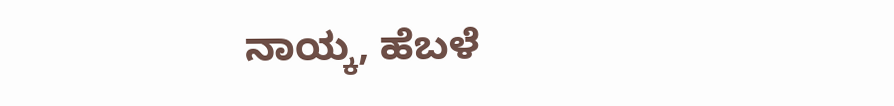ನಾಯ್ಕ, ಹೆಬಳೆ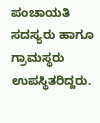ಪಂಚಾಯತಿ ಸದಸ್ಯರು ಹಾಗೂ ಗ್ರಾಮಸ್ಥರು ಉಪಸ್ಥಿತರಿದ್ದರು.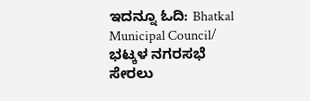ಇದನ್ನೂ ಓದಿ: Bhatkal Municipal Council/ ಭಟ್ಕಳ ನಗರಸಭೆ ಸೇರಲು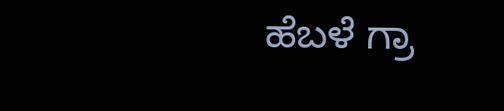ಹೆಬಳೆ ಗ್ರಾ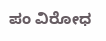ಪಂ ವಿರೋಧ